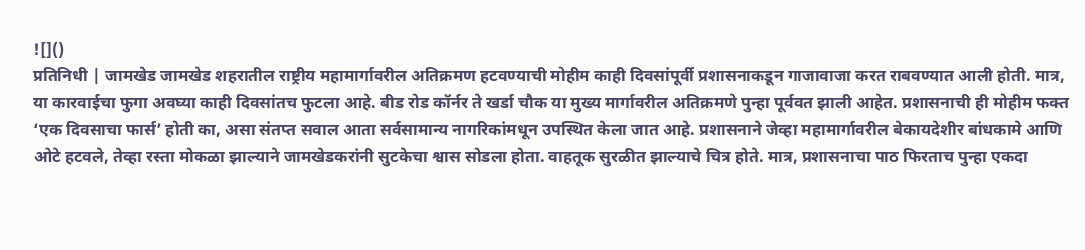![]()
प्रतिनिधी | जामखेड जामखेड शहरातील राष्ट्रीय महामार्गावरील अतिक्रमण हटवण्याची मोहीम काही दिवसांपूर्वी प्रशासनाकडून गाजावाजा करत राबवण्यात आली होती. मात्र, या कारवाईचा फुगा अवघ्या काही दिवसांतच फुटला आहे. बीड रोड कॉर्नर ते खर्डा चौक या मुख्य मार्गावरील अतिक्रमणे पुन्हा पूर्ववत झाली आहेत. प्रशासनाची ही मोहीम फक्त ‘एक दिवसाचा फार्स’ होती का, असा संतप्त सवाल आता सर्वसामान्य नागरिकांमधून उपस्थित केला जात आहे. प्रशासनाने जेव्हा महामार्गावरील बेकायदेशीर बांधकामे आणि ओटे हटवले, तेव्हा रस्ता मोकळा झाल्याने जामखेडकरांनी सुटकेचा श्वास सोडला होता. वाहतूक सुरळीत झाल्याचे चित्र होते. मात्र, प्रशासनाचा पाठ फिरताच पुन्हा एकदा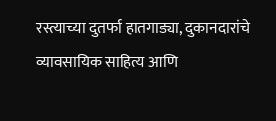रस्त्याच्या दुतर्फा हातगाड्या, दुकानदारांचे व्यावसायिक साहित्य आणि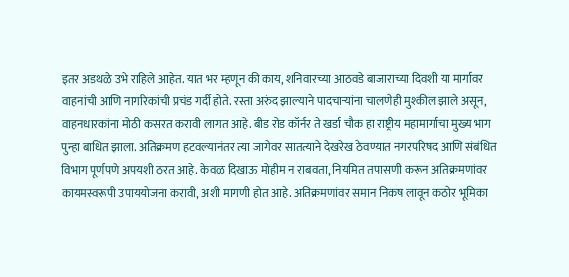इतर अडथळे उभे राहिले आहेत. यात भर म्हणून की काय, शनिवारच्या आठवडे बाजाराच्या दिवशी या मार्गावर वाहनांची आणि नागरिकांची प्रचंड गर्दी होते. रस्ता अरुंद झाल्याने पादचाऱ्यांना चालणेही मुश्कील झाले असून, वाहनधारकांना मोठी कसरत करावी लागत आहे. बीड रोड कॉर्नर ते खर्डा चौक हा राष्ट्रीय महामार्गाचा मुख्य भाग पुन्हा बाधित झाला. अतिक्रमण हटवल्यानंतर त्या जागेवर सातत्याने देखरेख ठेवण्यात नगरपरिषद आणि संबंधित विभाग पूर्णपणे अपयशी ठरत आहे. केवळ दिखाऊ मोहीम न राबवता, नियमित तपासणी करून अतिक्रमणांवर कायमस्वरूपी उपाययोजना करावी, अशी मागणी होत आहे. अतिक्रमणांवर समान निकष लावून कठोर भूमिका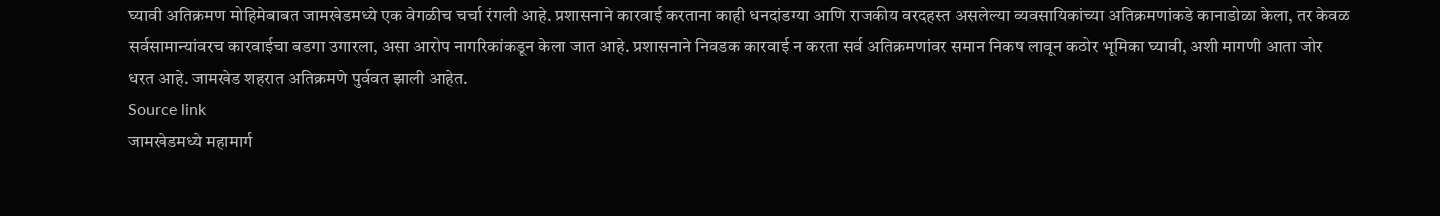घ्यावी अतिक्रमण मोहिमेबाबत जामखेडमध्ये एक वेगळीच चर्चा रंगली आहे. प्रशासनाने कारवाई करताना काही धनदांडग्या आणि राजकीय वरदहस्त असलेल्या व्यवसायिकांच्या अतिक्रमणांकडे कानाडोळा केला, तर केवळ सर्वसामान्यांवरच कारवाईचा बडगा उगारला, असा आरोप नागरिकांकडून केला जात आहे. प्रशासनाने निवडक कारवाई न करता सर्व अतिक्रमणांवर समान निकष लावून कठोर भूमिका घ्यावी, अशी मागणी आता जोर धरत आहे. जामखेड शहरात अतिक्रमणे पुर्ववत झाली आहेत.
Source link
जामखेडमध्ये महामार्ग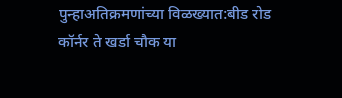पुन्हाअतिक्रमणांच्या विळख्यात:बीड रोड कॉर्नर ते खर्डा चौक या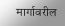मार्गावरील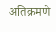अतिक्रमणे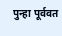पुन्हा पूर्ववत